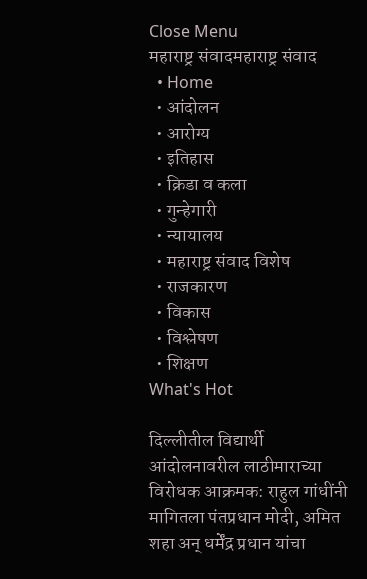Close Menu
महाराष्ट्र संवादमहाराष्ट्र संवाद
  • Home
  • आंदोलन
  • आरोग्य
  • इतिहास
  • क्रिडा व कला
  • गुन्हेगारी
  • न्यायालय
  • महाराष्ट्र संवाद विशेष
  • राजकारण
  • विकास
  • विश्लेषण
  • शिक्षण
What's Hot

दिल्लीतील विद्यार्थी आंदोलनावरील लाठीमाराच्या विरोधक आक्रमक: राहुल गांधींनी मागितला पंतप्रधान मोदी, अमित शहा अन् धर्मेंद्र प्रधान यांचा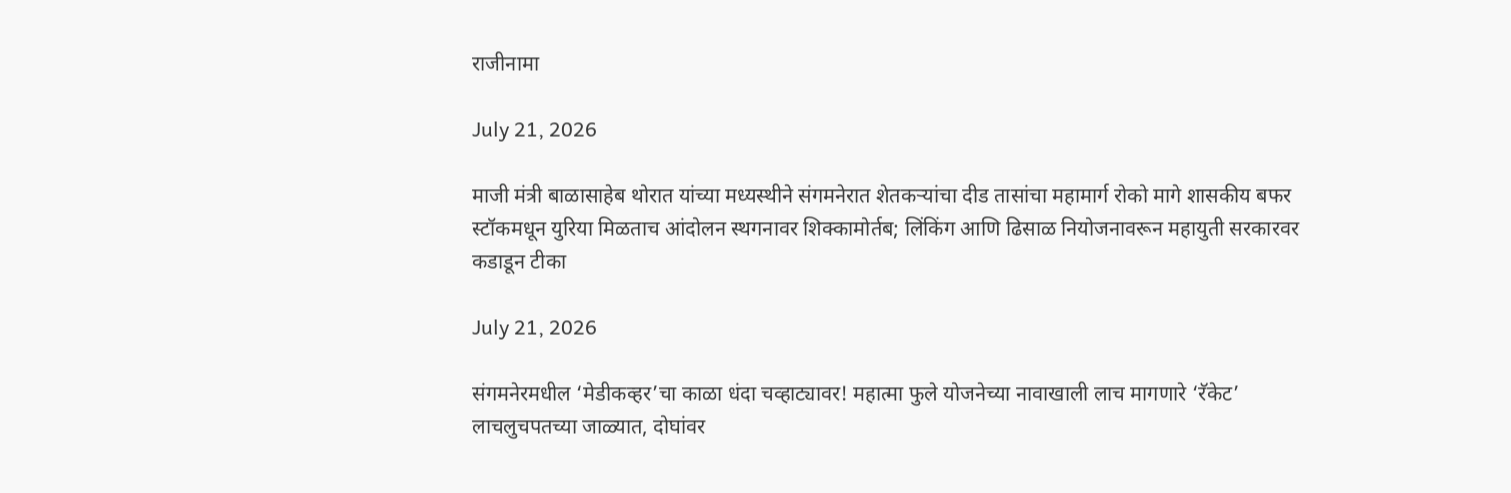राजीनामा

July 21, 2026

माजी मंत्री बाळासाहेब थोरात यांच्या मध्यस्थीने संगमनेरात शेतकऱ्यांचा दीड तासांचा महामार्ग रोको मागे शासकीय बफर स्टॉकमधून युरिया मिळताच आंदोलन स्थगनावर शिक्कामोर्तब; लिंकिंग आणि ढिसाळ नियोजनावरून महायुती सरकारवर कडाडून टीका

July 21, 2026

संगमनेरमधील ‘मेडीकव्हर’चा काळा धंदा चव्हाट्यावर! महात्मा फुले योजनेच्या नावाखाली लाच मागणारे ‘रॅकेट’ लाचलुचपतच्या जाळ्यात, दोघांवर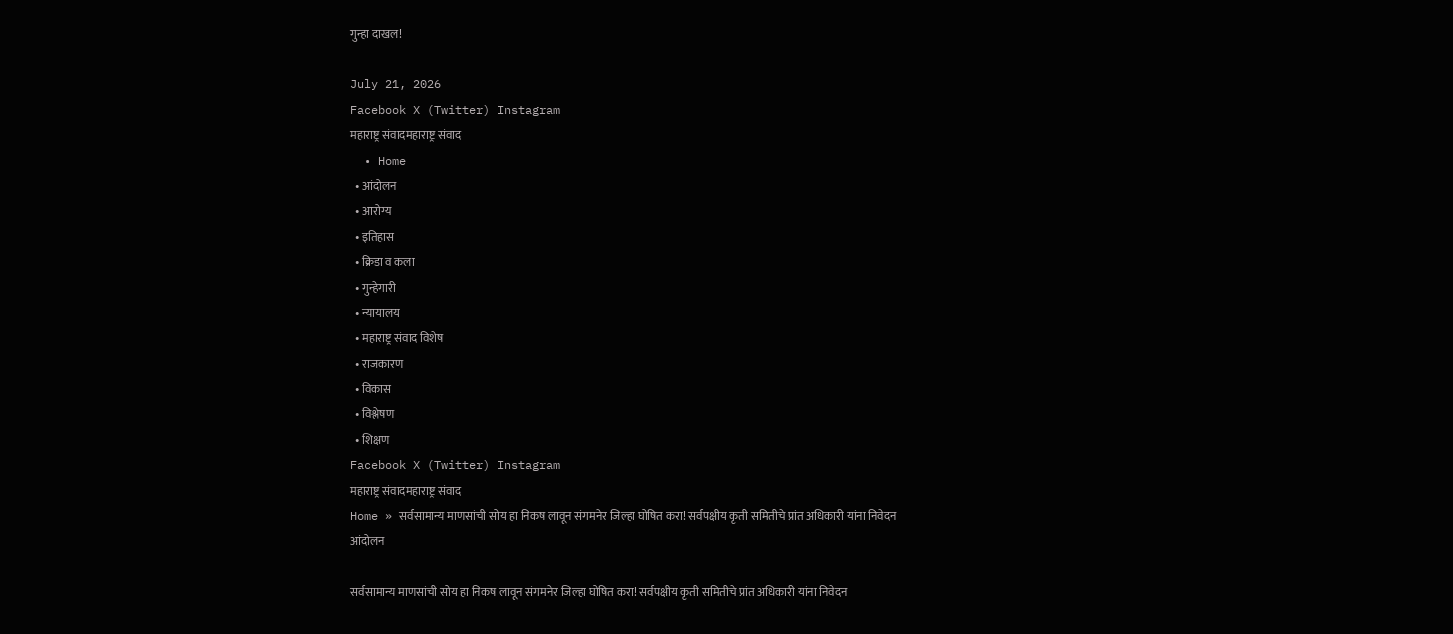गुन्हा दाखल!

July 21, 2026
Facebook X (Twitter) Instagram
महाराष्ट्र संवादमहाराष्ट्र संवाद
  • Home
  • आंदोलन
  • आरोग्य
  • इतिहास
  • क्रिडा व कला
  • गुन्हेगारी
  • न्यायालय
  • महाराष्ट्र संवाद विशेष
  • राजकारण
  • विकास
  • विश्लेषण
  • शिक्षण
Facebook X (Twitter) Instagram
महाराष्ट्र संवादमहाराष्ट्र संवाद
Home » सर्वसामान्य माणसांची सोय हा निकष लावून संगमनेर जिल्हा घोषित करा! सर्वपक्षीय कृती समितीचे प्रांत अधिकारी यांना निवेदन
आंदोलन

सर्वसामान्य माणसांची सोय हा निकष लावून संगमनेर जिल्हा घोषित करा! सर्वपक्षीय कृती समितीचे प्रांत अधिकारी यांना निवेदन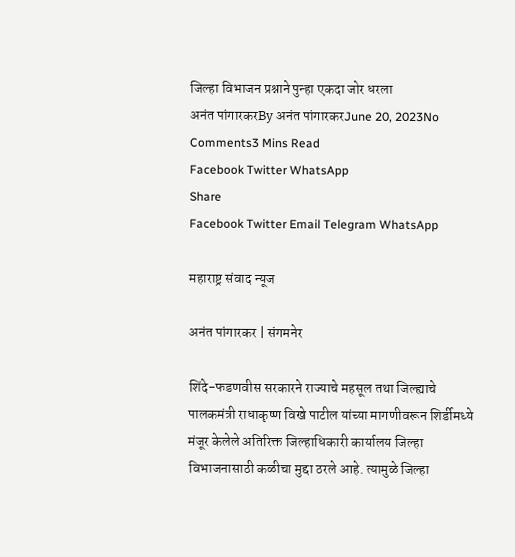जिल्हा विभाजन प्रश्नाने पुन्हा एकदा जोर धरला
अनंत पांगारकरBy अनंत पांगारकरJune 20, 2023No Comments3 Mins Read
Facebook Twitter WhatsApp
Share
Facebook Twitter Email Telegram WhatsApp

महाराष्ट्र संवाद न्यूज

अनंत पांगारकर | संगमनेर

शिंदे-फडणवीस सरकारने राज्याचे महसूल तथा जिल्ह्याचे पालकमंत्री राधाकृष्ण विखे पाटील यांच्या मागणीवरून शिर्डीमध्ये मंजूर केलेले अतिरिक्त जिल्हाधिकारी कार्यालय जिल्हा विभाजनासाठी कळीचा मुद्दा ठरले आहे. त्यामुळे जिल्हा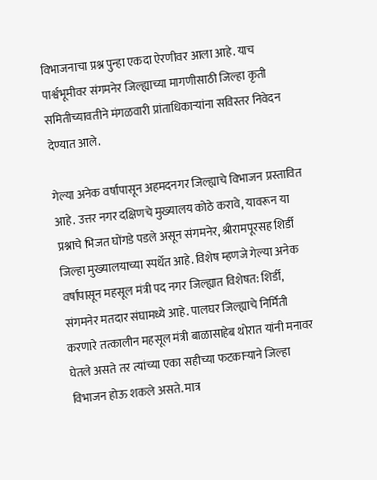विभाजनाचा प्रश्न पुन्हा एकदा ऐरणीवर आला आहे. याच पार्श्वभूमीवर संगमनेर जिल्ह्याच्या मागणीसाठी जिल्हा कृती समितीच्यावतीने मंगळवारी प्रांताधिकार्‍यांना सविस्तर निवेदन देण्यात आले.

गेल्या अनेक वर्षांपासून अहमदनगर जिल्ह्याचे विभाजन प्रस्तावित आहे. उत्तर नगर दक्षिणचे मुख्यालय कोठे करावे, यावरून या प्रश्नाचे भिजत घोंगडे पडले असून संगमनेर, श्रीरामपूरसह शिर्डी जिल्हा मुख्यालयाच्या स्पर्धेत आहे. विशेष म्हणजे गेल्या अनेक वर्षांपासून महसूल मंत्री पद नगर जिल्ह्यात विशेषत: शिर्डी, संगमनेर मतदार संघामध्ये आहे. पालघर जिल्ह्याचे निर्मिती करणारे तत्कालीन महसूल मंत्री बाळासाहेब थोरात यांनी मनावर घेतले असते तर त्यांच्या एका सहीच्या फटकाऱ्याने जिल्हा विभाजन होऊ शकले असते. मात्र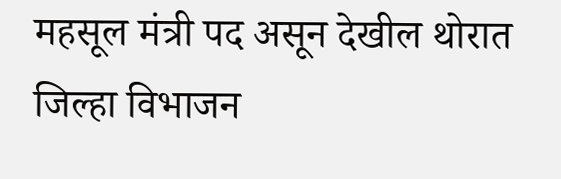महसूल मंत्री पद असून देखील थोरात जिल्हा विभाजन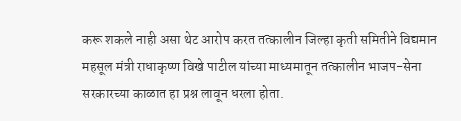करू शकले नाही असा थेट आरोप करत तत्कालीन जिल्हा कृती समितीने विद्यमान महसूल मंत्री राधाकृष्ण विखे पाटील यांच्या माध्यमातून तत्कालीन भाजप-सेना सरकारच्या काळात हा प्रश्न लावून धरला होता.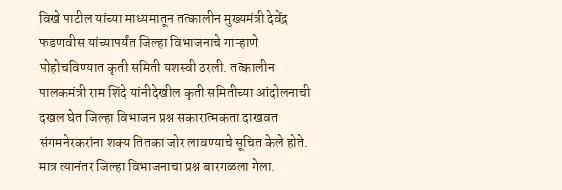विखे पाटील यांच्या माध्यमातून तत्कालीन मुख्यमंत्री देवेंद्र फडणवीस यांच्यापर्यंत जिल्हा विभाजनाचे गाऱ्हाणे पोहोचविण्यात कृती समिती यशस्वी ठरली. तत्कालीन पालकमंत्री राम शिंदे यांनीदेखील कृती समितीच्या आंदोलनाची दखल घेत जिल्हा विभाजन प्रश्न सकारात्मकता दाखवत संगमनेरकरांना शक्य तितका जोर लावण्याचे सूचित केले होते. मात्र त्यानंतर जिल्हा विभाजनाचा प्रश्न बारगळला गेला.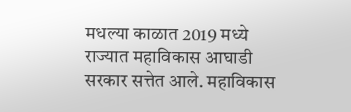मधल्या काळात 2019 मध्ये राज्यात महाविकास आघाडी सरकार सत्तेत आले. महाविकास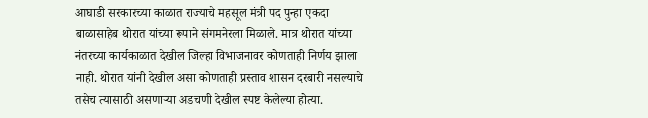आघाडी सरकारच्या काळात राज्याचे महसूल मंत्री पद पुन्हा एकदा बाळासाहेब थोरात यांच्या रूपाने संगमनेरला मिळाले. मात्र थोरात यांच्या नंतरच्या कार्यकाळात देखील जिल्हा विभाजनावर कोणताही निर्णय झाला नाही. थोरात यांनी देखील असा कोणताही प्रस्ताव शासन दरबारी नसल्याचे तसेच त्यासाठी असणाऱ्या अडचणी देखील स्पष्ट केलेल्या होत्या.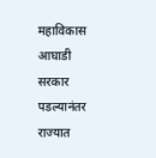महाविकास आघाडी सरकार पडल्यानंतर राज्यात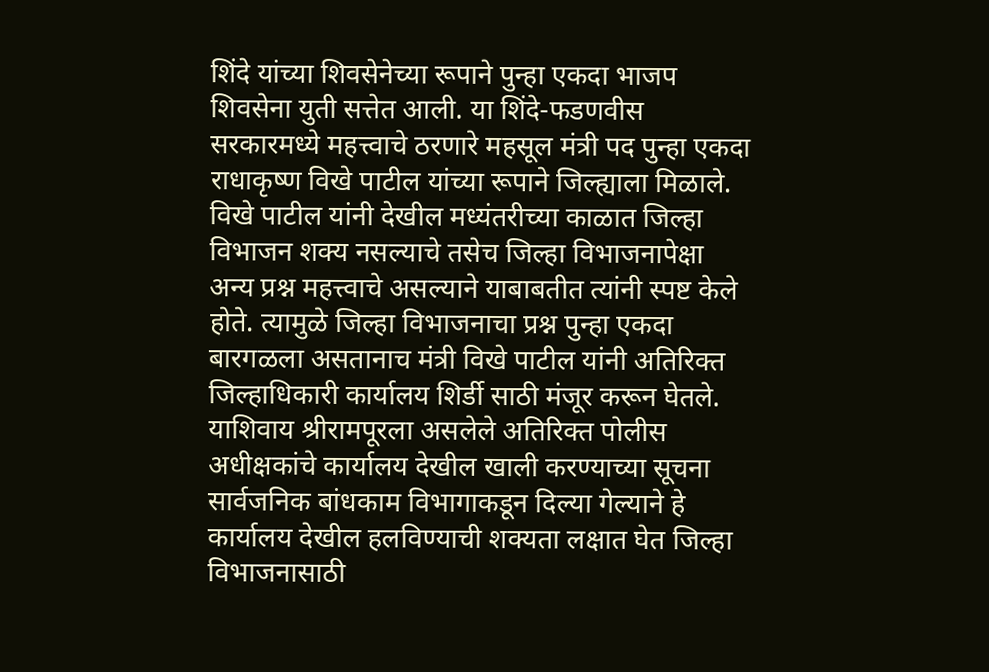शिंदे यांच्या शिवसेनेच्या रूपाने पुन्हा एकदा भाजप शिवसेना युती सत्तेत आली. या शिंदे-फडणवीस सरकारमध्ये महत्त्वाचे ठरणारे महसूल मंत्री पद पुन्हा एकदा राधाकृष्ण विखे पाटील यांच्या रूपाने जिल्ह्याला मिळाले. विखे पाटील यांनी देखील मध्यंतरीच्या काळात जिल्हा विभाजन शक्य नसल्याचे तसेच जिल्हा विभाजनापेक्षा अन्य प्रश्न महत्त्वाचे असल्याने याबाबतीत त्यांनी स्पष्ट केले होते. त्यामुळे जिल्हा विभाजनाचा प्रश्न पुन्हा एकदा बारगळला असतानाच मंत्री विखे पाटील यांनी अतिरिक्त जिल्हाधिकारी कार्यालय शिर्डी साठी मंजूर करून घेतले. याशिवाय श्रीरामपूरला असलेले अतिरिक्त पोलीस अधीक्षकांचे कार्यालय देखील खाली करण्याच्या सूचना सार्वजनिक बांधकाम विभागाकडून दिल्या गेल्याने हे कार्यालय देखील हलविण्याची शक्यता लक्षात घेत जिल्हा विभाजनासाठी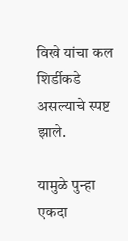विखे यांचा कल शिर्डीकडे असल्याचे स्पष्ट झाले.

यामुळे पुन्हा एकदा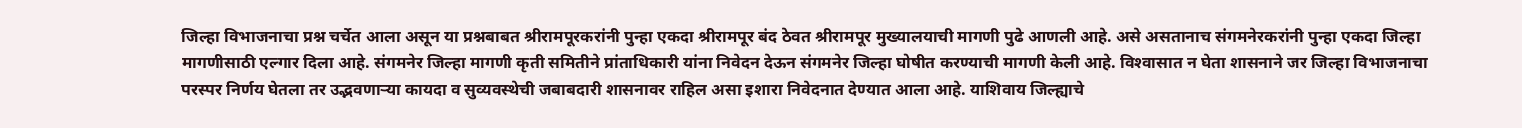जिल्हा विभाजनाचा प्रश्न चर्चेत आला असून या प्रश्नबाबत श्रीरामपूरकरांनी पुन्हा एकदा श्रीरामपूर बंद ठेवत श्रीरामपूर मुख्यालयाची मागणी पुढे आणली आहे. असे असतानाच संगमनेरकरांनी पुन्हा एकदा जिल्हा मागणीसाठी एल्गार दिला आहे. संगमनेर जिल्हा मागणी कृती समितीने प्रांताधिकारी यांना निवेदन देऊन संगमनेर जिल्हा घोषीत करण्याची मागणी केली आहे. विश्‍वासात न घेता शासनाने जर जिल्हा विभाजनाचा परस्पर निर्णय घेतला तर उद्भवणाऱ्या कायदा व सुव्यवस्थेची जबाबदारी शासनावर राहिल असा इशारा निवेदनात देण्यात आला आहे. याशिवाय जिल्ह्याचे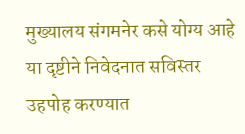मुख्यालय संगमनेर कसे योग्य आहे या दृष्टीने निवेदनात सविस्तर उहपोह करण्यात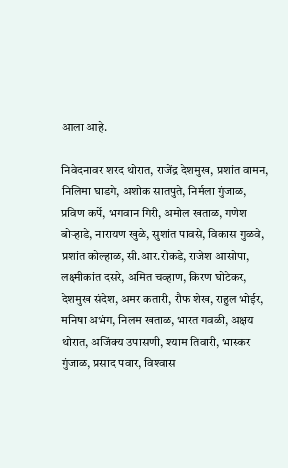आला आहे.

निवेदनावर शरद थोरात, राजेंद्र देशमुख, प्रशांत वामन, निलिमा घाडगे, अशोक सातपुते, निर्मला गुंजाळ, प्रविण कर्पे, भगवान गिरी, अमोल खताळ, गणेश बोर्‍हाडे, नारायण खुळे, सुशांत पावसे, विकास गुळवे, प्रशांत कोल्हाळ, सी.आर.रोकडे, राजेश आसोपा, लक्ष्मीकांत दसरे, अमित चव्हाण, किरण घोटेकर, देशमुख संदेश, अमर कतारी, रौफ शेख, राहुल भोईर, मनिषा अभंग, निलम खताळ, भारत गवळी, अक्षय थोरात, अजिंक्य उपासणी, श्याम तिवारी, भास्कर गुंजाळ, प्रसाद पवार, विश्‍वास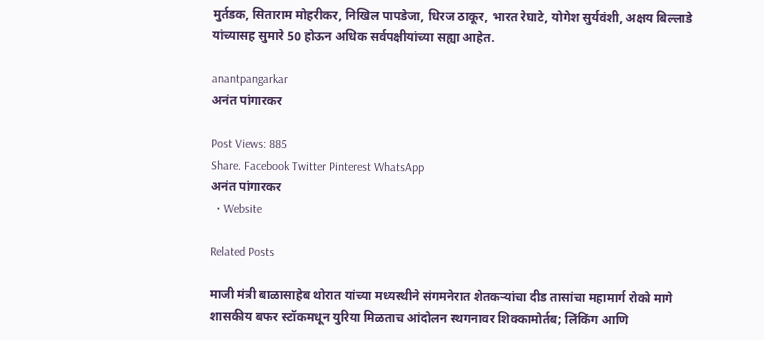मुर्तडक, सिताराम मोहरीकर, निखिल पापडेजा, धिरज ठाकूर, भारत रेघाटे, योगेश सुर्यवंशी, अक्षय बिल्लाडे यांच्यासह सुमारे 50 होऊन अधिक सर्वपक्षीयांच्या सह्या आहेत.

anantpangarkar
अनंत पांगारकर

Post Views: 885
Share. Facebook Twitter Pinterest WhatsApp
अनंत पांगारकर
  • Website

Related Posts

माजी मंत्री बाळासाहेब थोरात यांच्या मध्यस्थीने संगमनेरात शेतकऱ्यांचा दीड तासांचा महामार्ग रोको मागे शासकीय बफर स्टॉकमधून युरिया मिळताच आंदोलन स्थगनावर शिक्कामोर्तब; लिंकिंग आणि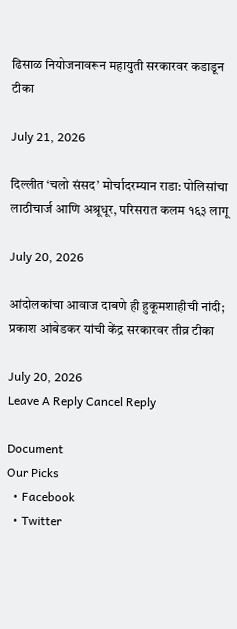ढिसाळ नियोजनावरून महायुती सरकारवर कडाडून टीका

July 21, 2026

दिल्लीत ‘चलो संसद’ मोर्चादरम्यान राडा: पोलिसांचा लाठीचार्ज आणि अश्रूधूर, परिसरात कलम १६३ लागू

July 20, 2026

आंदोलकांचा आवाज दाबणे ही हुकूमशाहीची नांदी; प्रकाश आंबेडकर यांची केंद्र सरकारवर तीव्र टीका

July 20, 2026
Leave A Reply Cancel Reply

Document
Our Picks
  • Facebook
  • Twitter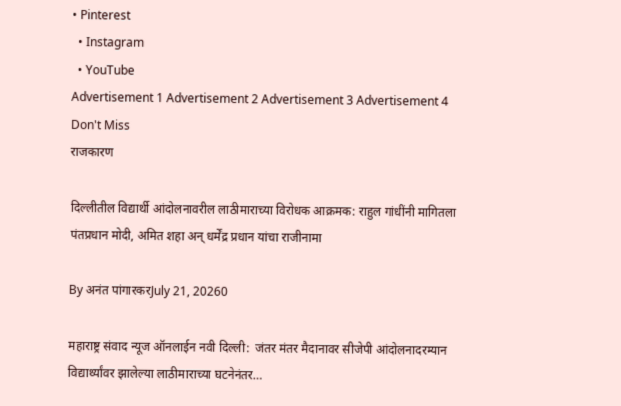• Pinterest
  • Instagram
  • YouTube
Advertisement 1 Advertisement 2 Advertisement 3 Advertisement 4
Don't Miss
राजकारण

दिल्लीतील विद्यार्थी आंदोलनावरील लाठीमाराच्या विरोधक आक्रमक: राहुल गांधींनी मागितला पंतप्रधान मोदी, अमित शहा अन् धर्मेंद्र प्रधान यांचा राजीनामा

By अनंत पांगारकरJuly 21, 20260

महाराष्ट्र संवाद न्यूज ऑनलाईन नवी दिल्ली:  जंतर मंतर मैदानावर सीजेपी आंदोलनादरम्यान विद्यार्थ्यांवर झालेल्या लाठीमाराच्या घटनेनंतर…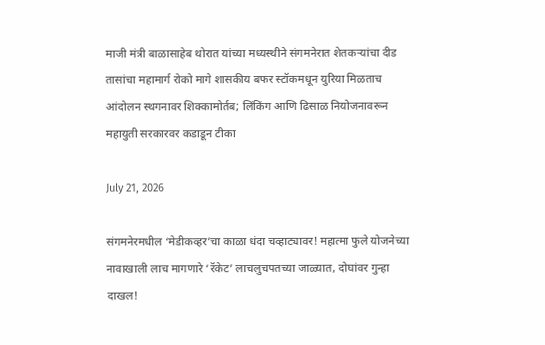माजी मंत्री बाळासाहेब थोरात यांच्या मध्यस्थीने संगमनेरात शेतकऱ्यांचा दीड तासांचा महामार्ग रोको मागे शासकीय बफर स्टॉकमधून युरिया मिळताच आंदोलन स्थगनावर शिक्कामोर्तब; लिंकिंग आणि ढिसाळ नियोजनावरून महायुती सरकारवर कडाडून टीका

July 21, 2026

संगमनेरमधील ‘मेडीकव्हर’चा काळा धंदा चव्हाट्यावर! महात्मा फुले योजनेच्या नावाखाली लाच मागणारे ‘रॅकेट’ लाचलुचपतच्या जाळ्यात, दोघांवर गुन्हा दाखल!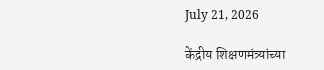July 21, 2026

केंद्रीय शिक्षणमंत्र्यांच्या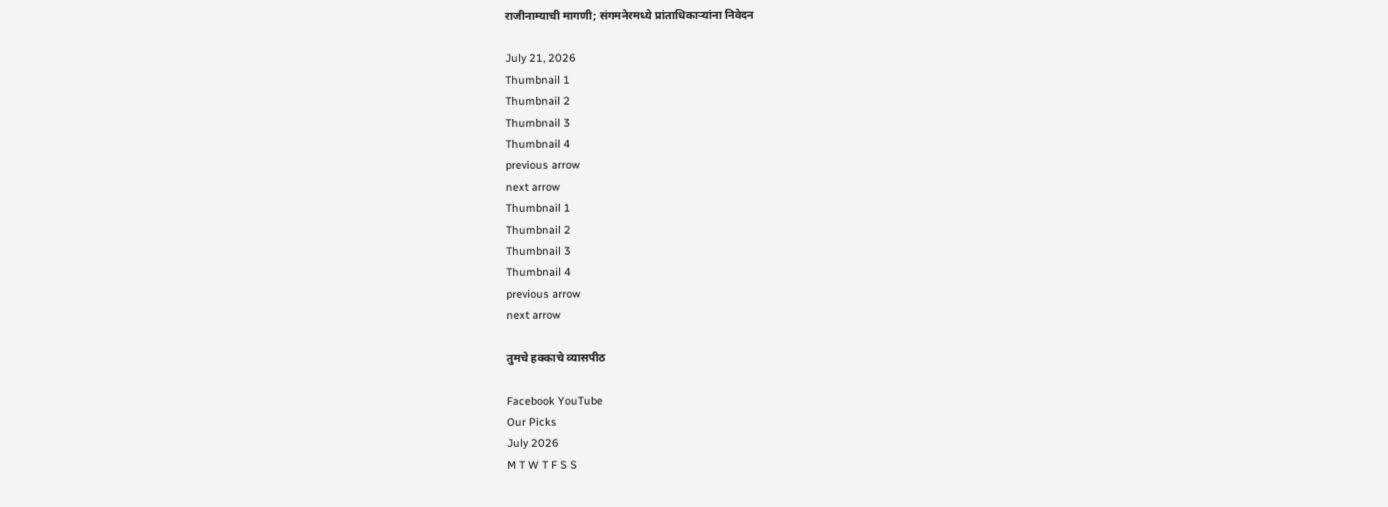राजीनाम्याची मागणी; संगमनेरमध्ये प्रांताधिकाऱ्यांना निवेदन

July 21, 2026
Thumbnail 1
Thumbnail 2
Thumbnail 3
Thumbnail 4
previous arrow
next arrow
Thumbnail 1
Thumbnail 2
Thumbnail 3
Thumbnail 4
previous arrow
next arrow

तुमचे हक्काचे व्यासपीठ

Facebook YouTube
Our Picks
July 2026
M T W T F S S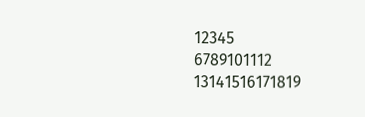12345
6789101112
13141516171819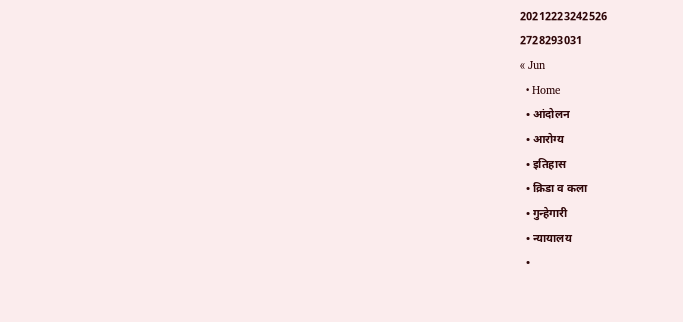20212223242526
2728293031
« Jun
  • Home
  • आंदोलन
  • आरोग्य
  • इतिहास
  • क्रिडा व कला
  • गुन्हेगारी
  • न्यायालय
  •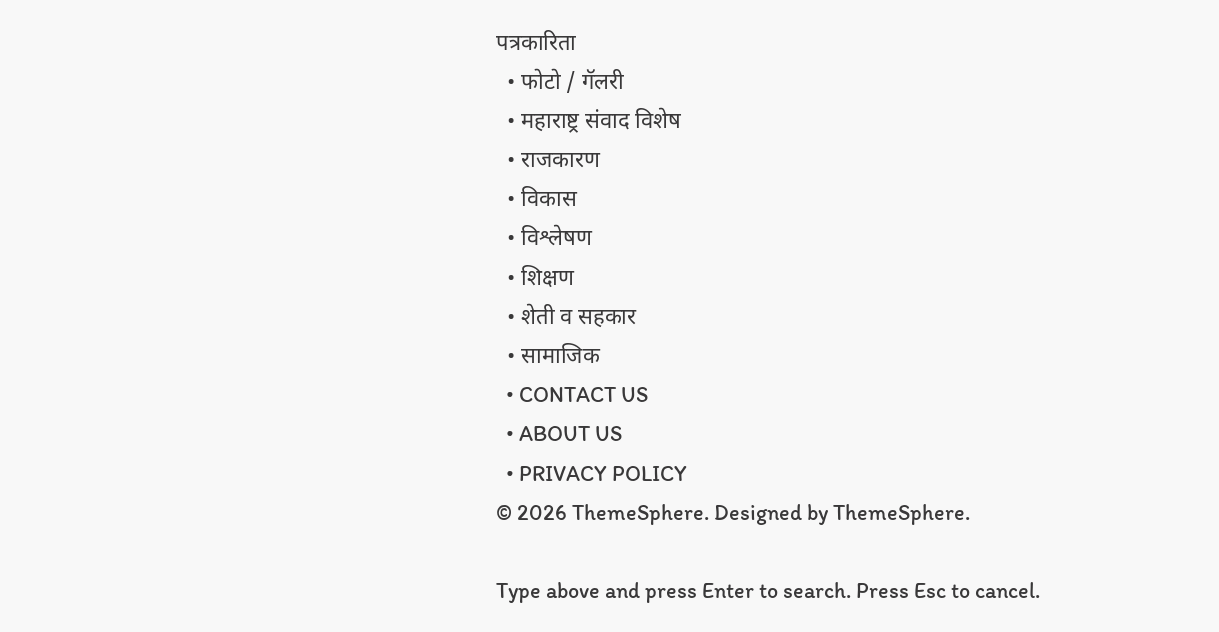पत्रकारिता
  • फोटो / गॅलरी
  • महाराष्ट्र संवाद विशेष
  • राजकारण
  • विकास
  • विश्लेषण
  • शिक्षण
  • शेती व सहकार
  • सामाजिक
  • CONTACT US
  • ABOUT US
  • PRIVACY POLICY
© 2026 ThemeSphere. Designed by ThemeSphere.

Type above and press Enter to search. Press Esc to cancel.